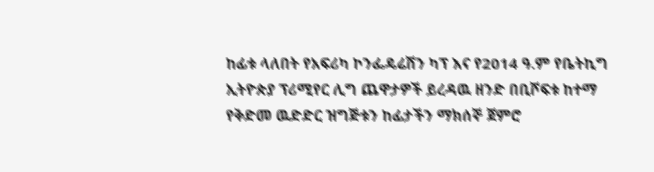ከፊቱ ላለበት የአፍሪካ ኮንፌዴሬሽን ካፕ እና የ2014 ዓ.ም የቤትኪግ ኢትዮጵያ ፕሪሚየር ሊግ ጨዋታዎች ይረዳዉ ዘንድ በቢሾፍቱ ከተማ የቅድመ ዉድድር ዝግጅቱን ከፊታችን ማክሰኞ ጀምሮ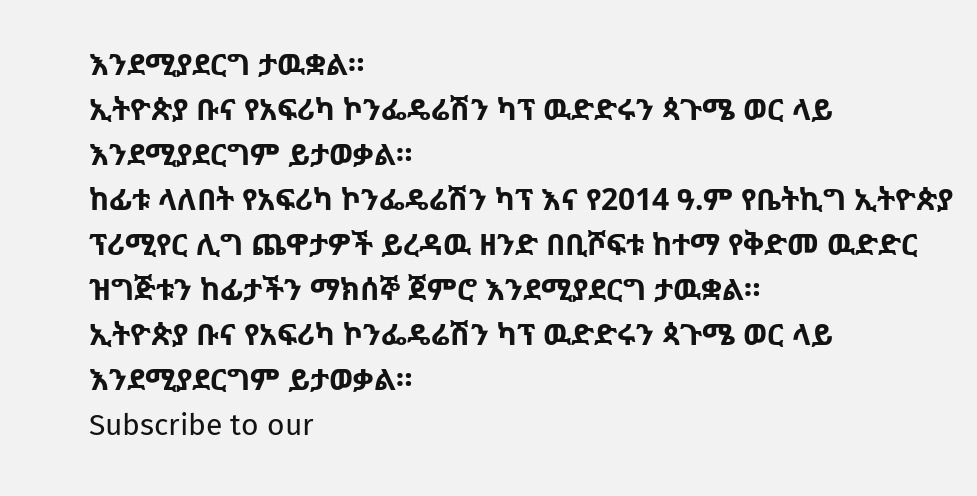እንደሚያደርግ ታዉቋል።
ኢትዮጵያ ቡና የአፍሪካ ኮንፌዴሬሽን ካፕ ዉድድሩን ጳጉሜ ወር ላይ እንደሚያደርግም ይታወቃል።
ከፊቱ ላለበት የአፍሪካ ኮንፌዴሬሽን ካፕ እና የ2014 ዓ.ም የቤትኪግ ኢትዮጵያ ፕሪሚየር ሊግ ጨዋታዎች ይረዳዉ ዘንድ በቢሾፍቱ ከተማ የቅድመ ዉድድር ዝግጅቱን ከፊታችን ማክሰኞ ጀምሮ እንደሚያደርግ ታዉቋል።
ኢትዮጵያ ቡና የአፍሪካ ኮንፌዴሬሽን ካፕ ዉድድሩን ጳጉሜ ወር ላይ እንደሚያደርግም ይታወቃል።
Subscribe to our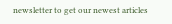newsletter to get our newest articles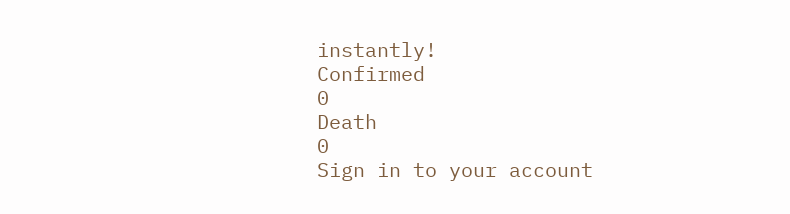instantly!
Confirmed
0
Death
0
Sign in to your account